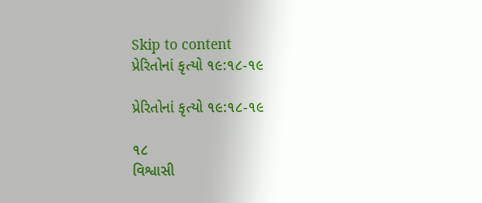Skip to content
પ્રેરિતોનાં કૃત્યો ૧૯:૧૮-૧૯

પ્રેરિતોનાં કૃત્યો ૧૯:૧૮-૧૯

૧૮
વિશ્વાસી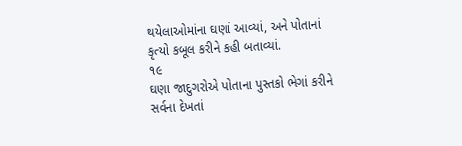થયેલાઓમાંના ઘણાં આવ્યાં, અને પોતાનાં કૃત્યો કબૂલ કરીને કહી બતાવ્યાં.
૧૯
ઘણા જાદુગરોએ પોતાના પુસ્તકો ભેગાં કરીને સર્વના દેખતાં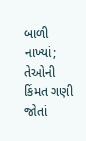બાળી નાખ્યાં; તેઓની કિંમત ગણી જોતાં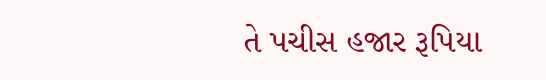તે પચીસ હજાર રૂપિયા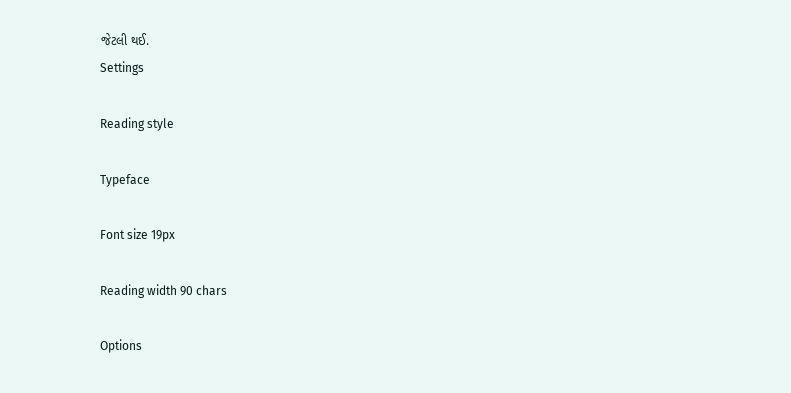જેટલી થઈ.
Settings

Reading style

Typeface

Font size 19px

Reading width 90 chars

Options